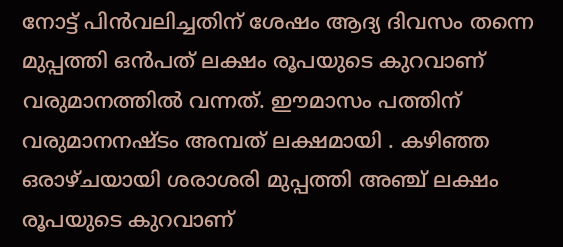നോട്ട് പിന്‍വലിച്ചതിന് ശേഷം ആദ്യ ദിവസം തന്നെ മുപ്പത്തി ഒന്‍പത് ലക്ഷം രൂപയുടെ കുറവാണ് വരുമാനത്തില്‍ വന്നത്. ഈമാസം പത്തിന് വരുമാനനഷ്ടം അമ്പത് ലക്ഷമായി . കഴിഞ്ഞ ഒരാഴ്ചയായി ശരാശരി മുപ്പത്തി അഞ്ച് ലക്ഷം രൂപയുടെ കുറവാണ്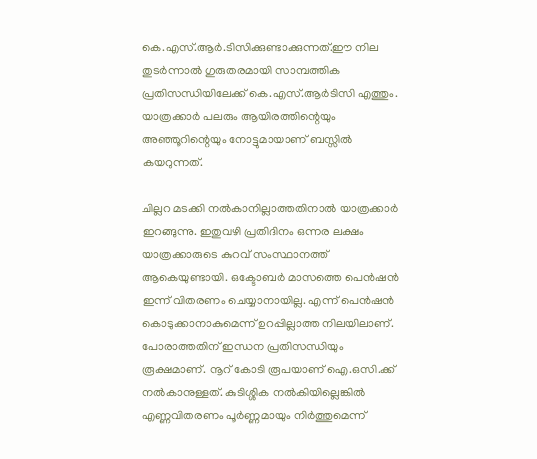കെ.എസ്.ആര്‍.ടിസിക്കുണ്ടാക്കുന്നത്.ഈ നില തുടര്‍ന്നാല്‍ ഗുരുതരമായി സാമ്പത്തിക പ്രതിസന്ധിയിലേക്ക് കെ.എസ്.ആര്‍ടിസി എത്തും. യാത്രക്കാര്‍ പലരും ആയിരത്തിന്റെയും അഞ്ഞൂറിന്റെയും നോട്ടുമായാണ് ബസ്സില്‍ കയറുന്നത്.

ചില്ലറ മടക്കി നല്‍കാനില്ലാത്തതിനാല്‍ യാത്രക്കാര്‍ ഇറങ്ങുന്നു. ഇതുവഴി പ്രതിദിനം ഒന്നര ലക്ഷം യാത്രക്കാരുടെ കുറവ് സംസ്ഥാനത്ത് ആകെയുണ്ടായി. ഒക്ടോബര്‍ മാസത്തെ പെന്‍ഷന്‍ ഇന്ന് വിതരണം ചെയ്യാനായില്ല. എന്ന് പെന്‍ഷന്‍ കൊടുക്കാനാകുമെന്ന് ഉറപ്പില്ലാത്ത നിലയിലാണ്. പോരാത്തതിന് ഇന്ധന പ്രതിസന്ധിയും രൂക്ഷമാണ്. നൂറ് കോടി രൂപയാണ് ഐ.ഒസി.ക്ക് നല്‍കാനുള്ളത്. കുടിശ്ശിക നല്‍കിയില്ലെങ്കില്‍ എണ്ണവിതരണം പൂര്‍ണ്ണമായും നിര്‍ത്തുമെന്ന്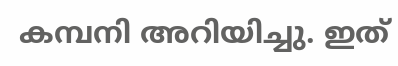കമ്പനി അറിയിച്ചു. ഇത്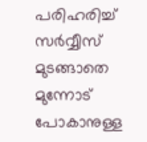പരിഹരിച്ച് സര്‍വ്വീസ് മുടങ്ങാതെ മുന്നോട് പോകാനുള്ള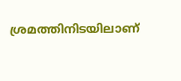ശ്രമത്തിനിടയിലാണ്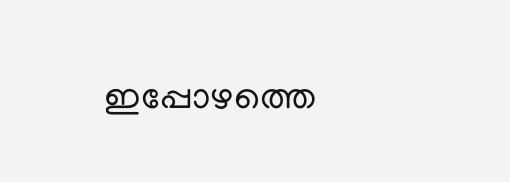ഇപ്പോഴത്തെ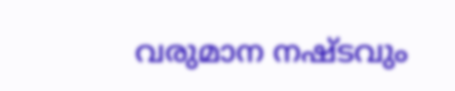വരുമാന നഷ്ടവും